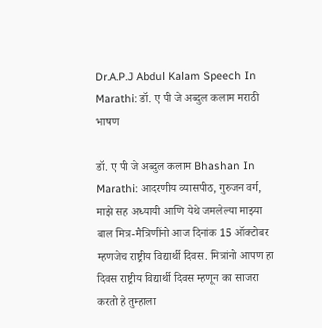Dr.A.P.J Abdul Kalam Speech In Marathi: डॉ. ए पी जे अब्दुल कलाम मराठी भाषण

डॉ. ए पी जे अब्दुल कलाम Bhashan In Marathi: आदरणीय व्यासपीठ, गुरुजन वर्ग, माझे सह अध्यायी आणि येथे जमलेल्या माझ्या बाल मित्र-मैत्रिणींनो आज दिनांक 15 ऑक्टोबर म्हणजेच राष्ट्रीय विद्यार्थी दिवस. मित्रांनो आपण हा दिवस राष्ट्रीय विद्यार्थी दिवस म्हणून का साजरा करतो हे तुम्हाला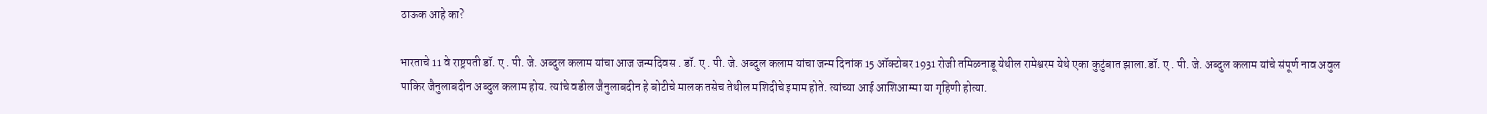ठाऊक आहे का?

भारताचे 11 वे राष्ट्रपती डॉ. ए . पी. जे. अब्दुल कलाम यांचा आज जन्मदिवस . डॉ. ए . पी. जे. अब्दुल कलाम यांचा जन्म दिनांक 15 ऑक्टोबर 1931 रोजी तमिळनाडू येथील रामेश्वरम येथे एका कुटुंबात झाला.डॉ. ए . पी. जे. अब्दुल कलाम यांचे संपूर्ण नाव अवुल पाकिर जैनुलाबदीन अब्दुल कलाम होय. त्यांचे वडील जैनुलाबदीन हे बोटीचे मालक तसेच तेथील मशिदीचे इमाम होते. त्यांच्या आई आशिआम्मा या गृहिणी होत्या.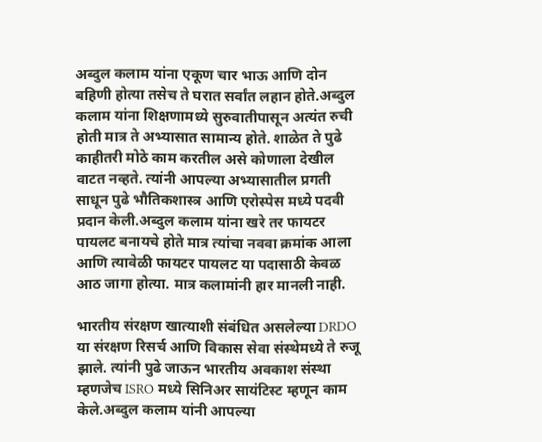अब्दुल कलाम यांना एकूण चार भाऊ आणि दोन बहिणी होत्या तसेच ते घरात सर्वांत लहान होते.अब्दुल कलाम यांना शिक्षणामध्ये सुरुवातीपासून अत्यंत रुची होती मात्र ते अभ्यासात सामान्य होते. शाळेत ते पुढे काहीतरी मोठे काम करतील असे कोणाला देखील वाटत नव्हते. त्यांनी आपल्या अभ्यासातील प्रगती साधून पुढे भौतिकशास्त्र आणि एरोस्पेस मध्ये पदवी प्रदान केली.अब्दुल कलाम यांना खरे तर फायटर पायलट बनायचे होते मात्र त्यांचा नववा क्रमांक आला आणि त्यावेळी फायटर पायलट या पदासाठी केवळ आठ जागा होत्या. मात्र कलामांनी हार मानली नाही.

भारतीय संरक्षण खात्याशी संबंधित असलेल्या DRDO या संरक्षण रिसर्च आणि विकास सेवा संस्थेमध्ये ते रुजू झाले. त्यांनी पुढे जाऊन भारतीय अवकाश संस्था म्हणजेच ISRO मध्ये सिनिअर सायंटिस्ट म्हणून काम केले.अब्दुल कलाम यांनी आपल्या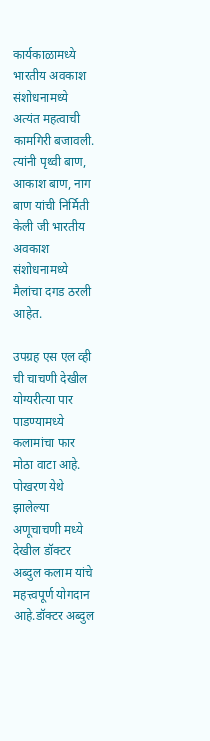कार्यकाळामध्ये भारतीय अवकाश संशोधनामध्ये अत्यंत महत्वाची कामगिरी बजावली. त्यांनी पृथ्वी बाण, आकाश बाण, नाग बाण यांची निर्मिती केली जी भारतीय अवकाश संशोधनामध्ये मैलांचा दगड ठरली आहेत.

उपग्रह एस एल व्ही ची चाचणी देखील योग्यरीत्या पार पाडण्यामध्ये कलामांचा फार मोठा वाटा आहे. पोखरण येथे झालेल्या अणूचाचणी मध्ये देखील डॉक्टर अब्दुल कलाम यांचे महत्त्वपूर्ण योगदान आहे.डॉक्टर अब्दुल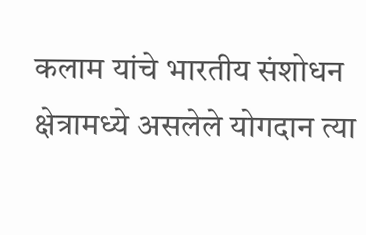कलाम यांचे भारतीय संशोधन क्षेत्रामध्ये असलेले योगदान त्या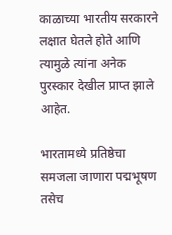काळाच्या भारतीय सरकारने लक्षात घेतले होते आणि त्यामुळे त्यांना अनेक पुरस्कार देखील प्राप्त झाले आहेत.

भारतामध्ये प्रतिष्ठेचा समजला जाणारा पद्मभूषण तसेच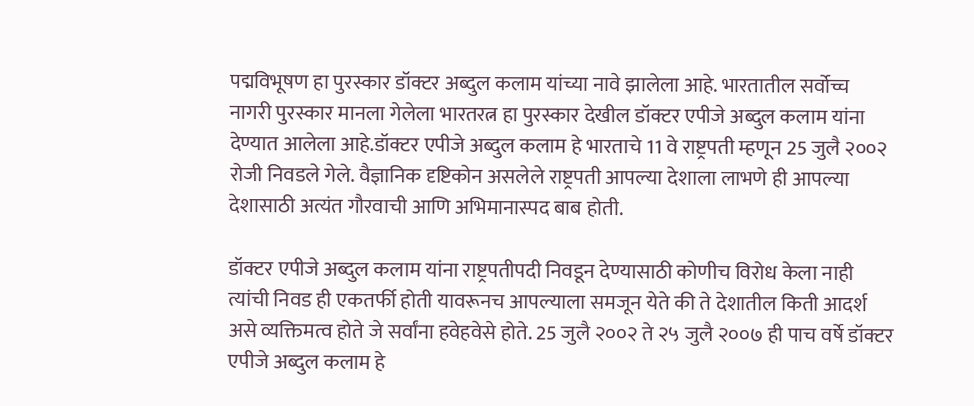पद्मविभूषण हा पुरस्कार डॉक्टर अब्दुल कलाम यांच्या नावे झालेला आहे. भारतातील सर्वोच्च नागरी पुरस्कार मानला गेलेला भारतरत्न हा पुरस्कार देखील डॉक्टर एपीजे अब्दुल कलाम यांना देण्यात आलेला आहे.डॉक्टर एपीजे अब्दुल कलाम हे भारताचे 11 वे राष्ट्रपती म्हणून 25 जुलै २००२ रोजी निवडले गेले. वैज्ञानिक दृष्टिकोन असलेले राष्ट्रपती आपल्या देशाला लाभणे ही आपल्या देशासाठी अत्यंत गौरवाची आणि अभिमानास्पद बाब होती.

डॉक्टर एपीजे अब्दुल कलाम यांना राष्ट्रपतीपदी निवडून देण्यासाठी कोणीच विरोध केला नाही त्यांची निवड ही एकतर्फी होती यावरूनच आपल्याला समजून येते की ते देशातील किती आदर्श असे व्यक्तिमत्व होते जे सर्वांना हवेहवेसे होते. 25 जुलै २००२ ते २५ जुलै २००७ ही पाच वर्षे डॉक्टर एपीजे अब्दुल कलाम हे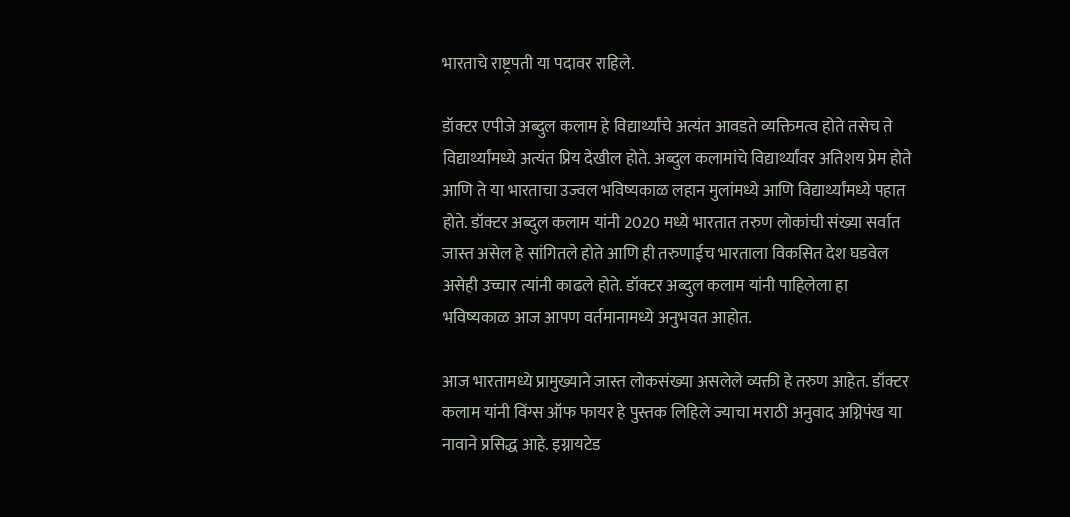भारताचे राष्ट्रपती या पदावर राहिले.

डॉक्टर एपीजे अब्दुल कलाम हे विद्यार्थ्यांचे अत्यंत आवडते व्यक्तिमत्व होते तसेच ते विद्यार्थ्यांमध्ये अत्यंत प्रिय देखील होते. अब्दुल कलामांचे विद्यार्थ्यांवर अतिशय प्रेम होते आणि ते या भारताचा उज्वल भविष्यकाळ लहान मुलांमध्ये आणि विद्यार्थ्यांमध्ये पहात होते. डॉक्टर अब्दुल कलाम यांनी 2020 मध्ये भारतात तरुण लोकांची संख्या सर्वात जास्त असेल हे सांगितले होते आणि ही तरुणाईच भारताला विकसित देश घडवेल असेही उच्चार त्यांनी काढले होते. डॉक्टर अब्दुल कलाम यांनी पाहिलेला हा भविष्यकाळ आज आपण वर्तमानामध्ये अनुभवत आहोत.

आज भारतामध्ये प्रामुख्याने जास्त लोकसंख्या असलेले व्यक्ती हे तरुण आहेत. डॉक्टर कलाम यांनी विंग्स ऑफ फायर हे पुस्तक लिहिले ज्याचा मराठी अनुवाद अग्निपंख या नावाने प्रसिद्ध आहे. इग्नायटेड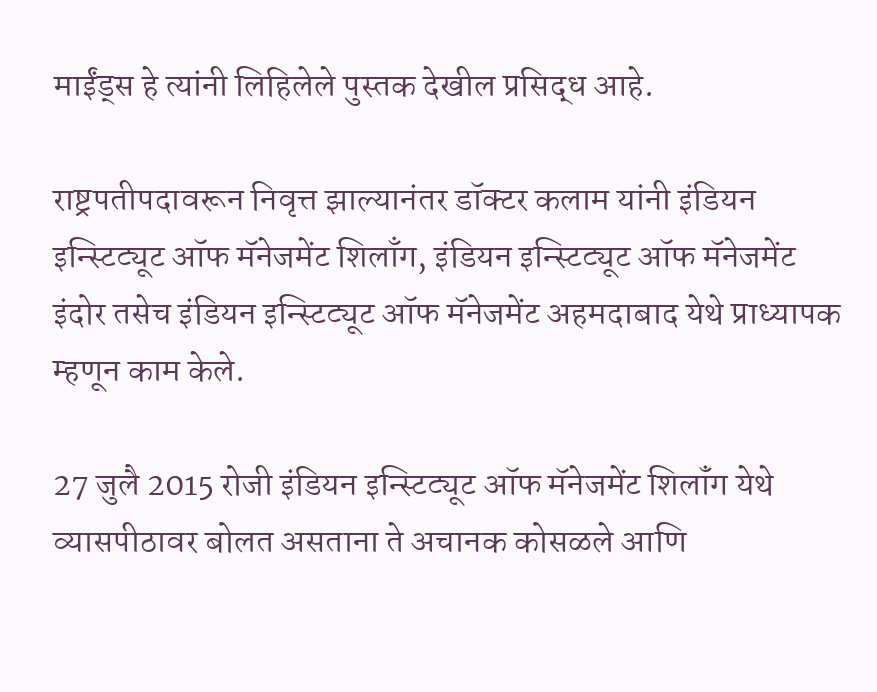माईंड्स हे त्यांनी लिहिलेले पुस्तक देखील प्रसिद्ध आहे.

राष्ट्रपतीपदावरून निवृत्त झाल्यानंतर डॉक्टर कलाम यांनी इंडियन इन्स्टिट्यूट ऑफ मॅनेजमेंट शिलाँग, इंडियन इन्स्टिट्यूट ऑफ मॅनेजमेंट इंदोर तसेच इंडियन इन्स्टिट्यूट ऑफ मॅनेजमेंट अहमदाबाद येथे प्राध्यापक म्हणून काम केले.

27 जुलै 2015 रोजी इंडियन इन्स्टिट्यूट ऑफ मॅनेजमेंट शिलॉंग येथे व्यासपीठावर बोलत असताना ते अचानक कोसळले आणि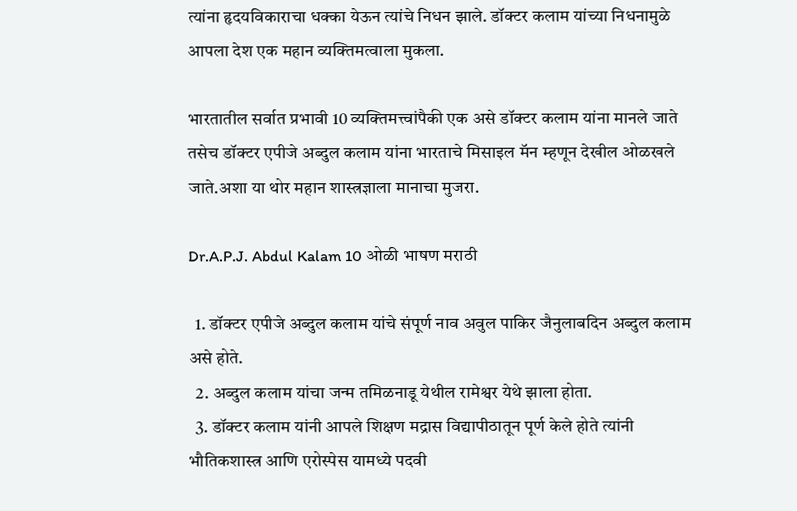त्यांना हृदयविकाराचा धक्का येऊन त्यांचे निधन झाले. डॉक्टर कलाम यांच्या निधनामुळे आपला देश एक महान व्यक्तिमत्वाला मुकला.

भारतातील सर्वात प्रभावी 10 व्यक्तिमत्त्वांपैकी एक असे डॉक्टर कलाम यांना मानले जाते तसेच डॉक्टर एपीजे अब्दुल कलाम यांना भारताचे मिसाइल मॅन म्हणून देखील ओळखले जाते.अशा या थोर महान शास्त्रज्ञाला मानाचा मुजरा.

Dr.A.P.J. Abdul Kalam 10 ओळी भाषण मराठी

  1. डॉक्टर एपीजे अब्दुल कलाम यांचे संपूर्ण नाव अवुल पाकिर जैनुलाबदिन अब्दुल कलाम असे होते.
  2. अब्दुल कलाम यांचा जन्म तमिळनाडू येथील रामेश्वर येथे झाला होता.
  3. डॉक्टर कलाम यांनी आपले शिक्षण मद्रास विद्यापीठातून पूर्ण केले होते त्यांनी भौतिकशास्त्र आणि एरोस्पेस यामध्ये पदवी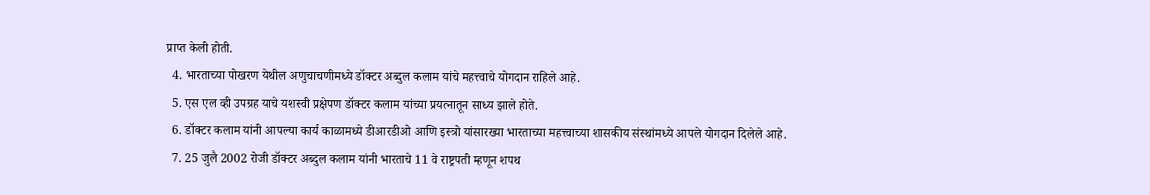प्राप्त केली होती.
  4. भारताच्या पोखरण येथील अणुचाचणीमध्ये डॉक्टर अब्दुल कलाम यांचे महत्त्वाचे योगदान राहिले आहे.
  5. एस एल व्ही उपग्रह याचे यशस्वी प्रक्षेपण डॉक्टर कलाम यांच्या प्रयत्नातून साध्य झाले होते.
  6. डॉक्टर कलाम यांनी आपल्या कार्य काळामध्ये डीआरडीओ आणि इस्त्रो यांसारख्या भारताच्या महत्त्वाच्या शासकीय संस्थांमध्ये आपले योगदान दिलेले आहे.
  7. 25 जुलै 2002 रोजी डॉक्टर अब्दुल कलाम यांनी भारताचे 11 वे राष्ट्रपती म्हणून शपथ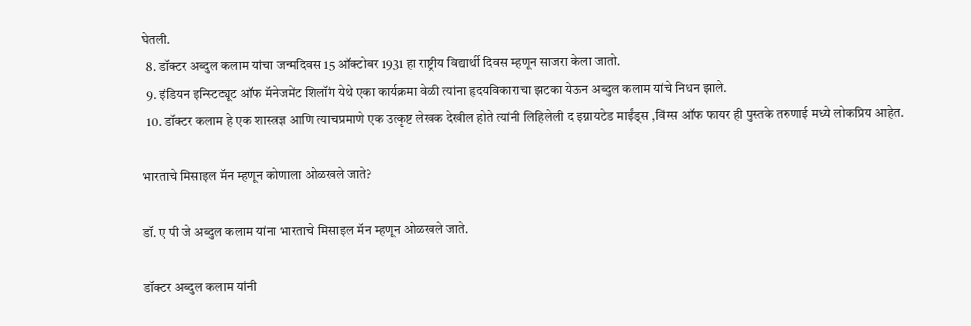घेतली.
  8. डॉक्टर अब्दुल कलाम यांचा जन्मदिवस 15 ऑक्टोबर 1931 हा राष्ट्रीय विद्यार्थी दिवस म्हणून साजरा केला जातो.
  9. इंडियन इन्स्टिट्यूट ऑफ मॅनेजमेंट शिलॉंग येथे एका कार्यक्रमा वेळी त्यांना हृदयविकाराचा झटका येऊन अब्दुल कलाम यांचे निधन झाले.
  10. डॉक्टर कलाम हे एक शास्त्रज्ञ आणि त्याचप्रमाणे एक उत्कृष्ट लेखक देखील होते त्यांनी लिहिलेली द इग्नायटेड माईंड्स ,विंग्स ऑफ फायर ही पुस्तके तरुणाई मध्ये लोकप्रिय आहेत.

भारताचे मिसाइल मॅन म्हणून कोणाला ओळखले जाते?

डॉ. ए पी जे अब्दुल कलाम यांना भारताचे मिसाइल मॅन म्हणून ओळखले जाते.

डॉक्टर अब्दुल कलाम यांनी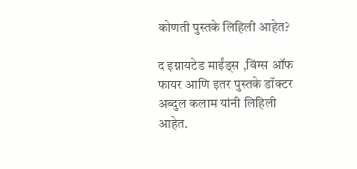कोणती पुस्तके लिहिली आहेत?

द इग्नायटेड माईंड्स ,विंग्स ऑफ फायर आणि इतर पुस्तके डॉक्टर अब्दुल कलाम यांनी लिहिली आहेत.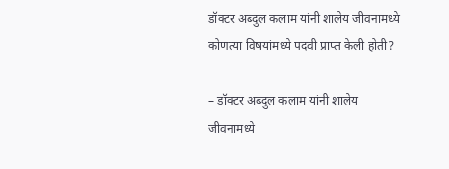डॉक्टर अब्दुल कलाम यांनी शालेय जीवनामध्ये कोणत्या विषयांमध्ये पदवी प्राप्त केली होती?

– डॉक्टर अब्दुल कलाम यांनी शालेय जीवनामध्ये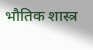भौतिक शास्त्र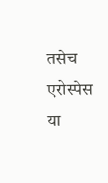तसेच एरोस्पेस या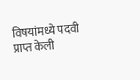विषयांमध्ये पदवी प्राप्त केली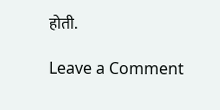होती.

Leave a Comment